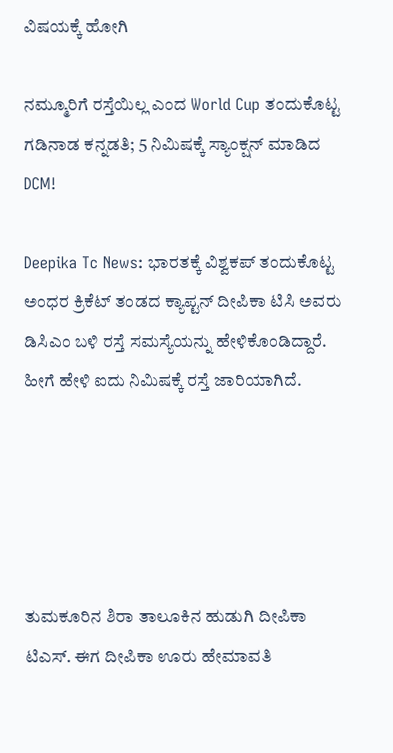ವಿಷಯಕ್ಕೆ ಹೋಗಿ

ನಮ್ಮೂರಿಗೆ ರಸ್ತೆಯಿಲ್ಲ ಎಂದ World Cup ತಂದುಕೊಟ್ಟ ಗಡಿನಾಡ ಕನ್ನಡತಿ; 5 ನಿಮಿಷಕ್ಕೆ ಸ್ಯಾಂಕ್ಷನ್ ಮಾಡಿದ DCM!

Deepika Tc News: ಭಾರತಕ್ಕೆ ವಿಶ್ವಕಪ್‌ ತಂದುಕೊಟ್ಟ ಅಂಧರ ಕ್ರಿಕೆಟ್‌ ತಂಡದ ಕ್ಯಾಪ್ಟನ್‌ ದೀಪಿಕಾ ಟಿಸಿ ಅವರು ಡಿಸಿಎಂ ಬಳಿ ರಸ್ತೆ ಸಮಸ್ಯೆಯನ್ನು ಹೇಳಿಕೊಂಡಿದ್ದಾರೆ. ಹೀಗೆ ಹೇಳಿ ಐದು ನಿಮಿಷಕ್ಕೆ ರಸ್ತೆ ಜಾರಿಯಾಗಿದೆ.





ತುಮಕೂರಿನ ಶಿರಾ ತಾಲೂಕಿನ ಹುಡುಗಿ ದೀಪಿಕಾ ಟಿಎಸ್. ಈಗ ದೀಪಿಕಾ ಊರು ಹೇಮಾವತಿ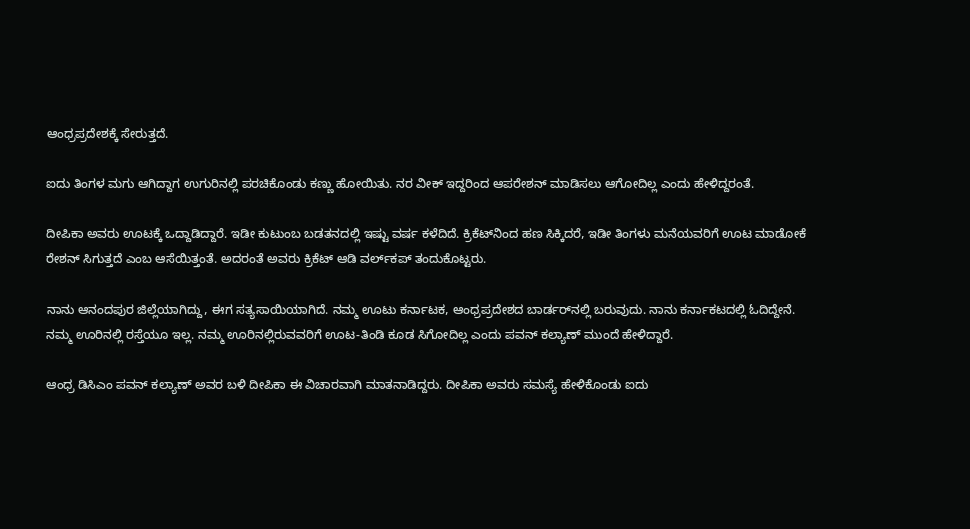ಆಂಧ್ರಪ್ರದೇಶಕ್ಕೆ ಸೇರುತ್ತದೆ.

ಐದು ತಿಂಗಳ ಮಗು ಆಗಿದ್ದಾಗ ಉಗುರಿನಲ್ಲಿ ಪರಚಿಕೊಂಡು ಕಣ್ಣು ಹೋಯಿತು. ನರ ವೀಕ್‌ ಇದ್ದರಿಂದ ಆಪರೇಶನ್‌ ಮಾಡಿಸಲು ಆಗೋದಿಲ್ಲ ಎಂದು ಹೇಳಿದ್ದರಂತೆ.

ದೀಪಿಕಾ ಅವರು ಊಟಕ್ಕೆ ಒದ್ದಾಡಿದ್ದಾರೆ. ಇಡೀ ಕುಟುಂಬ ಬಡತನದಲ್ಲಿ ಇಷ್ಟು ವರ್ಷ ಕಳೆದಿದೆ. ಕ್ರಿಕೆಟ್‌ನಿಂದ ಹಣ ಸಿಕ್ಕಿದರೆ, ಇಡೀ ತಿಂಗಳು ಮನೆಯವರಿಗೆ ಊಟ ಮಾಡೋಕೆ ರೇಶನ್‌ ಸಿಗುತ್ತದೆ ಎಂಬ ಆಸೆಯಿತ್ತಂತೆ. ಅದರಂತೆ ಅವರು ಕ್ರಿಕೆಟ್‌ ಆಡಿ ವರ್ಲ್‌ಕಪ್‌ ತಂದುಕೊಟ್ಟರು.

ನಾನು ಆನಂದಪುರ ಜಿಲ್ಲೆಯಾಗಿದ್ದು, ಈಗ ಸತ್ಯಸಾಯಿಯಾಗಿದೆ. ನಮ್ಮ ಊಟು ಕರ್ನಾಟಕ, ಆಂಧ್ರಪ್ರದೇಶದ ಬಾರ್ಡರ್‌ನಲ್ಲಿ ಬರುವುದು. ನಾನು ಕರ್ನಾಕಟದಲ್ಲಿ ಓದಿದ್ದೇನೆ. ನಮ್ಮ ಊರಿನಲ್ಲಿ ರಸ್ತೆಯೂ ಇಲ್ಲ. ನಮ್ಮ ಊರಿನಲ್ಲಿರುವವರಿಗೆ ಊಟ-ತಿಂಡಿ ಕೂಡ ಸಿಗೋದಿಲ್ಲ ಎಂದು ಪವನ್‌ ಕಲ್ಯಾಣ್‌ ಮುಂದೆ ಹೇಳಿದ್ದಾರೆ.

ಆಂಧ್ರ ಡಿಸಿಎಂ ಪವನ್‌ ಕಲ್ಯಾಣ್‌ ಅವರ ಬಳಿ ದೀಪಿಕಾ ಈ ವಿಚಾರವಾಗಿ ಮಾತನಾಡಿದ್ದರು. ದೀಪಿಕಾ ಅವರು ಸಮಸ್ಯೆ ಹೇಳಿಕೊಂಡು ಐದು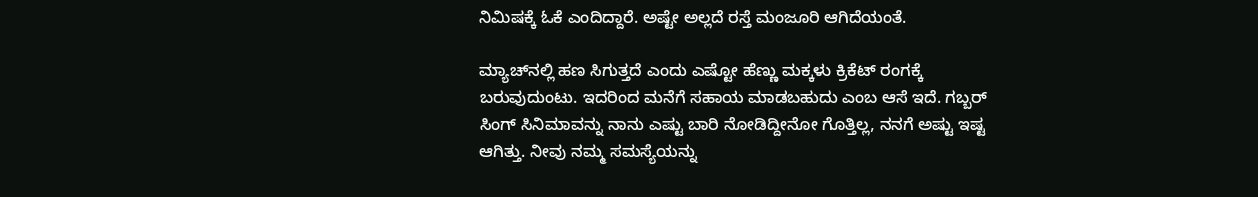ನಿಮಿಷಕ್ಕೆ ಓಕೆ ಎಂದಿದ್ದಾರೆ. ಅಷ್ಟೇ ಅಲ್ಲದೆ ರಸ್ತೆ ಮಂಜೂರಿ ಆಗಿದೆಯಂತೆ.

ಮ್ಯಾಚ್‌ನಲ್ಲಿ ಹಣ ಸಿಗುತ್ತದೆ ಎಂದು ಎಷ್ಟೋ ಹೆಣ್ಣು ಮಕ್ಕಳು ಕ್ರಿಕೆಟ್‌ ರಂಗಕ್ಕೆ ಬರುವುದುಂಟು. ಇದರಿಂದ ಮನೆಗೆ ಸಹಾಯ ಮಾಡಬಹುದು ಎಂಬ ಆಸೆ ಇದೆ. ಗಬ್ಬರ್‌ ಸಿಂಗ್‌ ಸಿನಿಮಾವನ್ನು ನಾನು ಎಷ್ಟು ಬಾರಿ ನೋಡಿದ್ದೀನೋ ಗೊತ್ತಿಲ್ಲ, ನನಗೆ ಅಷ್ಟು ಇಷ್ಟ ಆಗಿತ್ತು. ನೀವು ನಮ್ಮ ಸಮಸ್ಯೆಯನ್ನು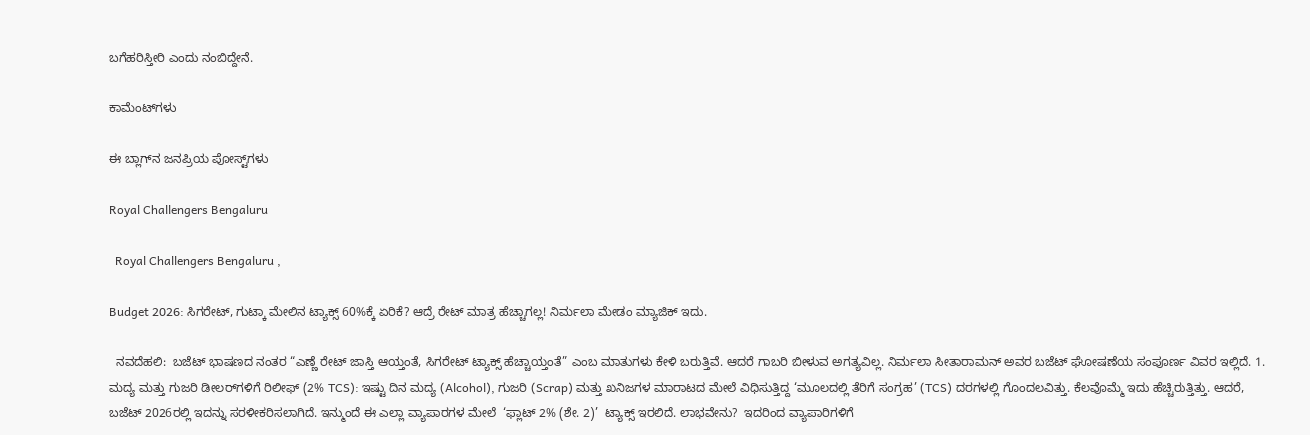ಬಗೆಹರಿಸ್ತೀರಿ ಎಂದು ನಂಬಿದ್ದೇನೆ.

ಕಾಮೆಂಟ್‌ಗಳು

ಈ ಬ್ಲಾಗ್‌ನ ಜನಪ್ರಿಯ ಪೋಸ್ಟ್‌ಗಳು

Royal Challengers Bengaluru

  Royal Challengers Bengaluru ,

Budget 2026: ಸಿಗರೇಟ್, ಗುಟ್ಕಾ ಮೇಲಿನ ಟ್ಯಾಕ್ಸ್ 60%ಕ್ಕೆ ಏರಿಕೆ? ಆದ್ರೆ ರೇಟ್ ಮಾತ್ರ ಹೆಚ್ಚಾಗಲ್ಲ! ನಿರ್ಮಲಾ ಮೇಡಂ ಮ್ಯಾಜಿಕ್ ಇದು.

  ನವದೆಹಲಿ:  ಬಜೆಟ್ ಭಾಷಣದ ನಂತರ “ಎಣ್ಣೆ ರೇಟ್ ಜಾಸ್ತಿ ಆಯ್ತಂತೆ, ಸಿಗರೇಟ್ ಟ್ಯಾಕ್ಸ್ ಹೆಚ್ಚಾಯ್ತಂತೆ” ಎಂಬ ಮಾತುಗಳು ಕೇಳಿ ಬರುತ್ತಿವೆ. ಆದರೆ ಗಾಬರಿ ಬೀಳುವ ಅಗತ್ಯವಿಲ್ಲ. ನಿರ್ಮಲಾ ಸೀತಾರಾಮನ್ ಅವರ ಬಜೆಟ್ ಘೋಷಣೆಯ ಸಂಪೂರ್ಣ ವಿವರ ಇಲ್ಲಿದೆ. 1. ಮದ್ಯ ಮತ್ತು ಗುಜರಿ ಡೀಲರ್‌ಗಳಿಗೆ ರಿಲೀಫ್ (2% TCS): ಇಷ್ಟು ದಿನ ಮದ್ಯ (Alcohol), ಗುಜರಿ (Scrap) ಮತ್ತು ಖನಿಜಗಳ ಮಾರಾಟದ ಮೇಲೆ ವಿಧಿಸುತ್ತಿದ್ದ ‘ಮೂಲದಲ್ಲಿ ತೆರಿಗೆ ಸಂಗ್ರಹ’ (TCS) ದರಗಳಲ್ಲಿ ಗೊಂದಲವಿತ್ತು. ಕೆಲವೊಮ್ಮೆ ಇದು ಹೆಚ್ಚಿರುತ್ತಿತ್ತು. ಆದರೆ, ಬಜೆಟ್ 2026ರಲ್ಲಿ ಇದನ್ನು ಸರಳೀಕರಿಸಲಾಗಿದೆ. ಇನ್ಮುಂದೆ ಈ ಎಲ್ಲಾ ವ್ಯಾಪಾರಗಳ ಮೇಲೆ  ‘ಫ್ಲಾಟ್ 2% (ಶೇ. 2)’  ಟ್ಯಾಕ್ಸ್ ಇರಲಿದೆ. ಲಾಭವೇನು?  ಇದರಿಂದ ವ್ಯಾಪಾರಿಗಳಿಗೆ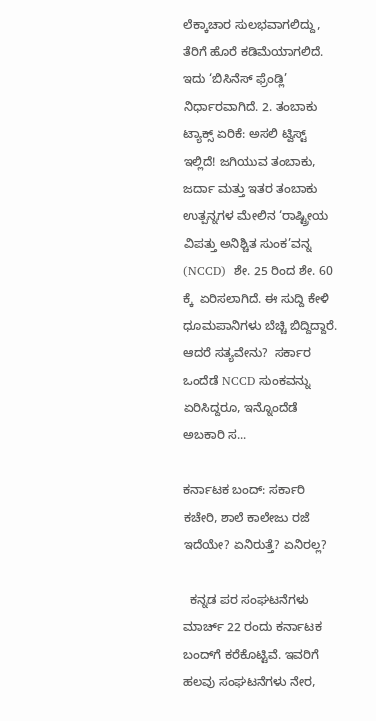ಲೆಕ್ಕಾಚಾರ ಸುಲಭವಾಗಲಿದ್ದು, ತೆರಿಗೆ ಹೊರೆ ಕಡಿಮೆಯಾಗಲಿದೆ. ಇದು ‘ಬಿಸಿನೆಸ್ ಫ್ರೆಂಡ್ಲಿ’ ನಿರ್ಧಾರವಾಗಿದೆ. 2. ತಂಬಾಕು ಟ್ಯಾಕ್ಸ್ ಏರಿಕೆ: ಅಸಲಿ ಟ್ವಿಸ್ಟ್ ಇಲ್ಲಿದೆ! ಜಗಿಯುವ ತಂಬಾಕು, ಜರ್ದಾ ಮತ್ತು ಇತರ ತಂಬಾಕು ಉತ್ಪನ್ನಗಳ ಮೇಲಿನ ‘ರಾಷ್ಟ್ರೀಯ ವಿಪತ್ತು ಅನಿಶ್ಚಿತ ಸುಂಕ’ವನ್ನ (NCCD)  ಶೇ. 25 ರಿಂದ ಶೇ. 60 ಕ್ಕೆ  ಏರಿಸಲಾಗಿದೆ. ಈ ಸುದ್ದಿ ಕೇಳಿ ಧೂಮಪಾನಿಗಳು ಬೆಚ್ಚಿ ಬಿದ್ದಿದ್ದಾರೆ. ಆದರೆ ಸತ್ಯವೇನು?  ಸರ್ಕಾರ ಒಂದೆಡೆ NCCD ಸುಂಕವನ್ನು ಏರಿಸಿದ್ದರೂ, ಇನ್ನೊಂದೆಡೆ ಅಬಕಾರಿ ಸ...

ಕರ್ನಾಟಕ ಬಂದ್‌: ಸರ್ಕಾರಿ ಕಚೇರಿ, ಶಾಲೆ ಕಾಲೇಜು ರಜೆ ಇದೆಯೇ? ಏನಿರುತ್ತೆ? ಏನಿರಲ್ಲ?

  ಕನ್ನಡ ಪರ ಸಂಘಟನೆಗಳು ಮಾರ್ಚ್‌ 22 ರಂದು ಕರ್ನಾಟಕ ಬಂದ್‌ಗೆ ಕರೆಕೊಟ್ಟಿವೆ. ಇವರಿಗೆ ಹಲವು ಸಂಘಟನೆಗಳು ನೇರ,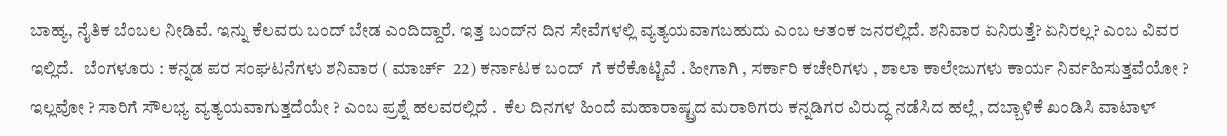ಬಾಹ್ಯ, ನೈತಿಕ ಬೆಂಬಲ ನೀಡಿವೆ. ಇನ್ನು ಕೆಲವರು ಬಂದ್‌ ಬೇಡ ಎಂದಿದ್ದಾರೆ. ಇತ್ತ ಬಂದ್‌ನ ದಿನ ಸೇವೆಗಳಲ್ಲಿ ವ್ಯತ್ಯಯವಾಗಬಹುದು ಎಂಬ ಆತಂಕ ಜನರಲ್ಲಿದೆ. ಶನಿವಾರ ಏನಿರುತ್ತೆ? ಏನಿರಲ್ಲ? ಎಂಬ ವಿವರ ಇಲ್ಲಿದೆ.   ಬೆಂಗಳೂರು : ಕನ್ನಡ ಪರ ಸಂಘಟನೆಗಳು ಶನಿವಾರ ( ಮಾರ್ಚ್ ‌ 22) ಕರ್ನಾಟಕ ಬಂದ್ ‌ ಗೆ ಕರೆಕೊಟ್ಟಿವೆ . ಹೀಗಾಗಿ , ಸರ್ಕಾರಿ ಕಚೇರಿಗಳು , ಶಾಲಾ ಕಾಲೇಜುಗಳು ಕಾರ್ಯ ನಿರ್ವಹಿಸುತ್ತವೆಯೋ ? ಇಲ್ಲವೋ ? ಸಾರಿಗೆ ಸೌಲಭ್ಯ ವ್ಯತ್ಯಯವಾಗುತ್ತದೆಯೇ ? ಎಂಬ ಪ್ರಶ್ನೆ ಹಲವರಲ್ಲಿದೆ .  ಕೆಲ ದಿನಗಳ ಹಿಂದೆ ಮಹಾರಾಷ್ಟ್ರದ ಮರಾಠಿಗರು ಕನ್ನಡಿಗರ ವಿರುದ್ಧ ನಡೆಸಿದ ಹಲ್ಲೆ , ದಬ್ಬಾಳಿಕೆ ಖಂಡಿಸಿ ವಾಟಾಳ್ ‌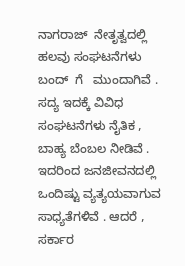ನಾಗರಾಜ್ ‌ ನೇತೃತ್ವದಲ್ಲಿ   ಹಲವು ಸಂಘಟನೆಗಳು ಬಂದ್ ‌ ಗೆ   ಮುಂದಾಗಿವೆ . ಸದ್ಯ ಇದಕ್ಕೆ ವಿವಿಧ ಸಂಘಟನೆಗಳು ನೈತಿಕ , ಬಾಹ್ಯ ಬೆಂಬಲ ನೀಡಿವೆ . ಇದರಿಂದ ಜನಜೀವನದಲ್ಲಿ ಒಂದಿಷ್ಟು ವ್ಯತ್ಯಯವಾಗುವ ಸಾಧ್ಯತೆಗಳಿವೆ . ಆದರೆ , ಸರ್ಕಾರ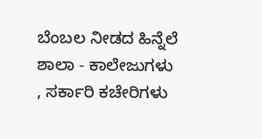ಬೆಂಬಲ ನೀಡದ ಹಿನ್ನೆಲೆ ಶಾಲಾ - ಕಾಲೇಜುಗಳು , ಸರ್ಕಾರಿ ಕಚೇರಿಗಳು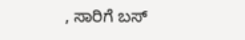, ಸಾರಿಗೆ ಬಸ್ ‌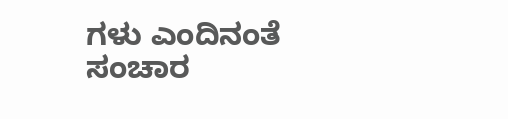ಗಳು ಎಂದಿನಂತೆ ಸಂಚಾರ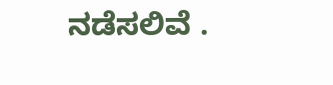ನಡೆಸಲಿವೆ .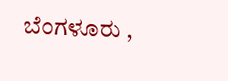ಬೆಂಗಳೂರು ,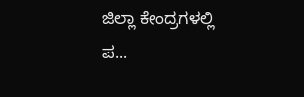ಜಿಲ್ಲಾ ಕೇಂದ್ರಗಳಲ್ಲಿ ಪ...